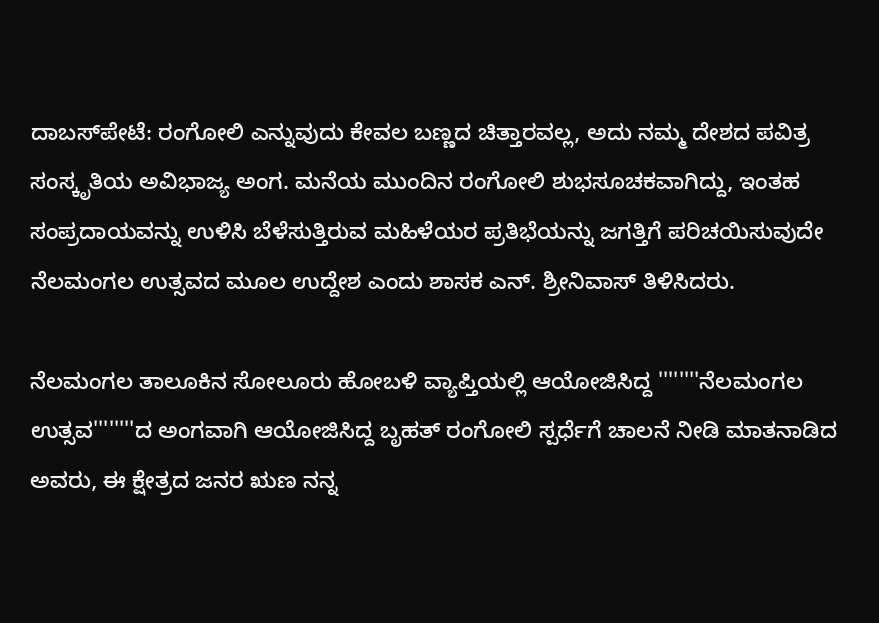ದಾಬಸ್‍ಪೇಟೆ: ರಂಗೋಲಿ ಎನ್ನುವುದು ಕೇವಲ ಬಣ್ಣದ ಚಿತ್ತಾರವಲ್ಲ, ಅದು ನಮ್ಮ ದೇಶದ ಪವಿತ್ರ ಸಂಸ್ಕೃತಿಯ ಅವಿಭಾಜ್ಯ ಅಂಗ. ಮನೆಯ ಮುಂದಿನ ರಂಗೋಲಿ ಶುಭಸೂಚಕವಾಗಿದ್ದು, ಇಂತಹ ಸಂಪ್ರದಾಯವನ್ನು ಉಳಿಸಿ ಬೆಳೆಸುತ್ತಿರುವ ಮಹಿಳೆಯರ ಪ್ರತಿಭೆಯನ್ನು ಜಗತ್ತಿಗೆ ಪರಿಚಯಿಸುವುದೇ ನೆಲಮಂಗಲ ಉತ್ಸವದ ಮೂಲ ಉದ್ದೇಶ ಎಂದು ಶಾಸಕ ಎನ್. ಶ್ರೀನಿವಾಸ್ ತಿಳಿಸಿದರು.

ನೆಲಮಂಗಲ ತಾಲೂಕಿನ ಸೋಲೂರು ಹೋಬಳಿ ವ್ಯಾಪ್ತಿಯಲ್ಲಿ ಆಯೋಜಿಸಿದ್ದ ''''''''ನೆಲಮಂಗಲ ಉತ್ಸವ''''''''ದ ಅಂಗವಾಗಿ ಆಯೋಜಿಸಿದ್ದ ಬೃಹತ್ ರಂಗೋಲಿ ಸ್ಪರ್ಧೆಗೆ ಚಾಲನೆ ನೀಡಿ ಮಾತನಾಡಿದ ಅವರು, ಈ ಕ್ಷೇತ್ರದ ಜನರ ಋಣ ನನ್ನ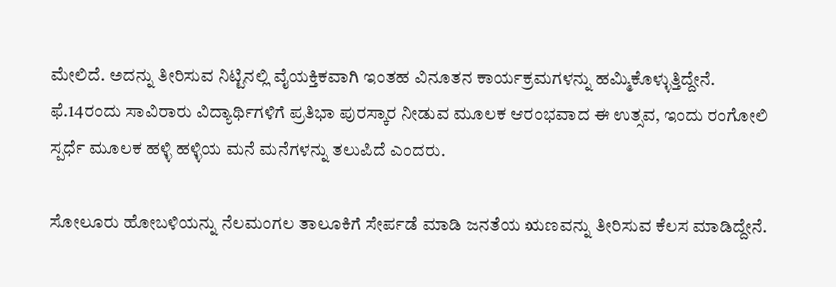ಮೇಲಿದೆ. ಅದನ್ನು ತೀರಿಸುವ ನಿಟ್ಟಿನಲ್ಲಿ ವೈಯಕ್ತಿಕವಾಗಿ ಇಂತಹ ವಿನೂತನ ಕಾರ್ಯಕ್ರಮಗಳನ್ನು ಹಮ್ಮಿಕೊಳ್ಳುತ್ತಿದ್ದೇನೆ. ಫೆ.14ರಂದು ಸಾವಿರಾರು ವಿದ್ಯಾರ್ಥಿಗಳಿಗೆ ಪ್ರತಿಭಾ ಪುರಸ್ಕಾರ ನೀಡುವ ಮೂಲಕ ಆರಂಭವಾದ ಈ ಉತ್ಸವ, ಇಂದು ರಂಗೋಲಿ ಸ್ಪರ್ಧೆ ಮೂಲಕ ಹಳ್ಳಿ ಹಳ್ಳಿಯ ಮನೆ ಮನೆಗಳನ್ನು ತಲುಪಿದೆ ಎಂದರು.

ಸೋಲೂರು ಹೋಬಳಿಯನ್ನು ನೆಲಮಂಗಲ ತಾಲೂಕಿಗೆ ಸೇರ್ಪಡೆ ಮಾಡಿ ಜನತೆಯ ಋಣವನ್ನು ತೀರಿಸುವ ಕೆಲಸ ಮಾಡಿದ್ದೇನೆ.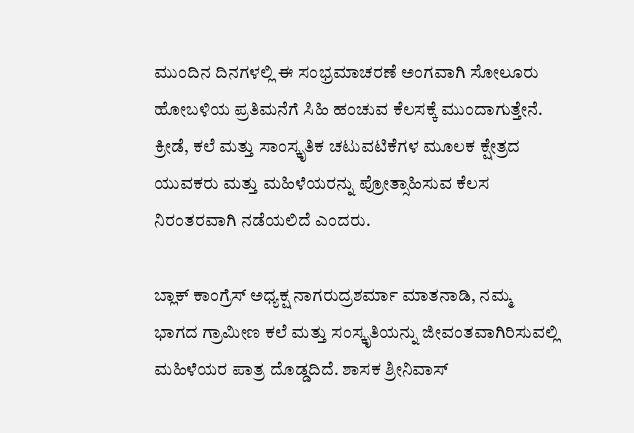ಮುಂದಿನ ದಿನಗಳಲ್ಲಿ ಈ ಸಂಭ್ರಮಾಚರಣೆ ಅಂಗವಾಗಿ ಸೋಲೂರು ಹೋಬಳಿಯ ಪ್ರತಿಮನೆಗೆ ಸಿಹಿ ಹಂಚುವ ಕೆಲಸಕ್ಕೆ ಮುಂದಾಗುತ್ತೇನೆ. ಕ್ರೀಡೆ, ಕಲೆ ಮತ್ತು ಸಾಂಸ್ಕೃತಿಕ ಚಟುವಟಿಕೆಗಳ ಮೂಲಕ ಕ್ಷೇತ್ರದ ಯುವಕರು ಮತ್ತು ಮಹಿಳೆಯರನ್ನು ಪ್ರೋತ್ಸಾಹಿಸುವ ಕೆಲಸ ನಿರಂತರವಾಗಿ ನಡೆಯಲಿದೆ ಎಂದರು.

ಬ್ಲಾಕ್ ಕಾಂಗ್ರೆಸ್ ಅಧ್ಯಕ್ಷ ನಾಗರುದ್ರಶರ್ಮಾ ಮಾತನಾಡಿ, ನಮ್ಮ ಭಾಗದ ಗ್ರಾಮೀಣ ಕಲೆ ಮತ್ತು ಸಂಸ್ಕೃತಿಯನ್ನು ಜೀವಂತವಾಗಿರಿಸುವಲ್ಲಿ ಮಹಿಳೆಯರ ಪಾತ್ರ ದೊಡ್ಡದಿದೆ. ಶಾಸಕ ಶ್ರೀನಿವಾಸ್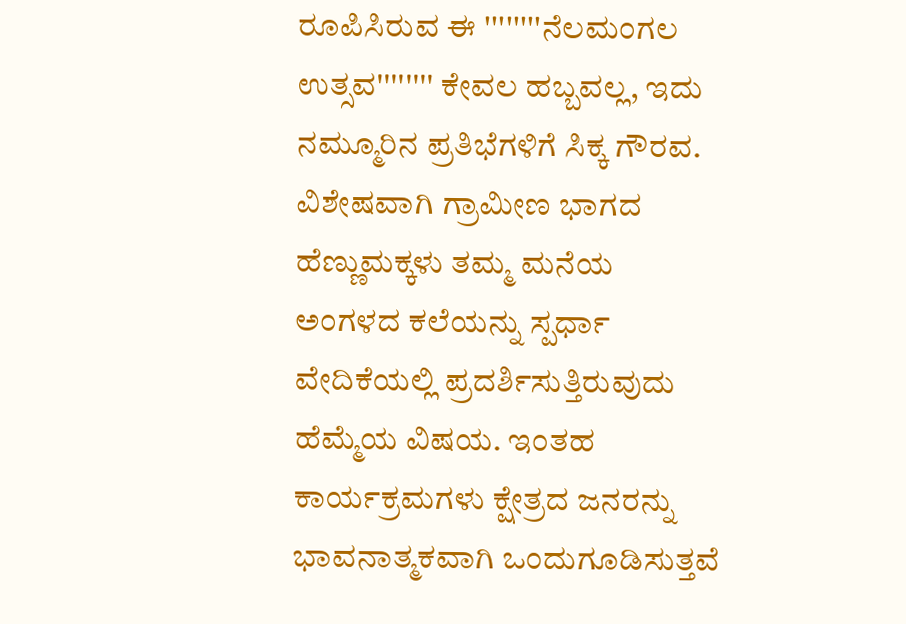ರೂಪಿಸಿರುವ ಈ ''''''''ನೆಲಮಂಗಲ ಉತ್ಸವ'''''''' ಕೇವಲ ಹಬ್ಬವಲ್ಲ, ಇದು ನಮ್ಮೂರಿನ ಪ್ರತಿಭೆಗಳಿಗೆ ಸಿಕ್ಕ ಗೌರವ. ವಿಶೇಷವಾಗಿ ಗ್ರಾಮೀಣ ಭಾಗದ ಹೆಣ್ಣುಮಕ್ಕಳು ತಮ್ಮ ಮನೆಯ ಅಂಗಳದ ಕಲೆಯನ್ನು ಸ್ಪರ್ಧಾ ವೇದಿಕೆಯಲ್ಲಿ ಪ್ರದರ್ಶಿಸುತ್ತಿರುವುದು ಹೆಮ್ಮೆಯ ವಿಷಯ. ಇಂತಹ ಕಾರ್ಯಕ್ರಮಗಳು ಕ್ಷೇತ್ರದ ಜನರನ್ನು ಭಾವನಾತ್ಮಕವಾಗಿ ಒಂದುಗೂಡಿಸುತ್ತವೆ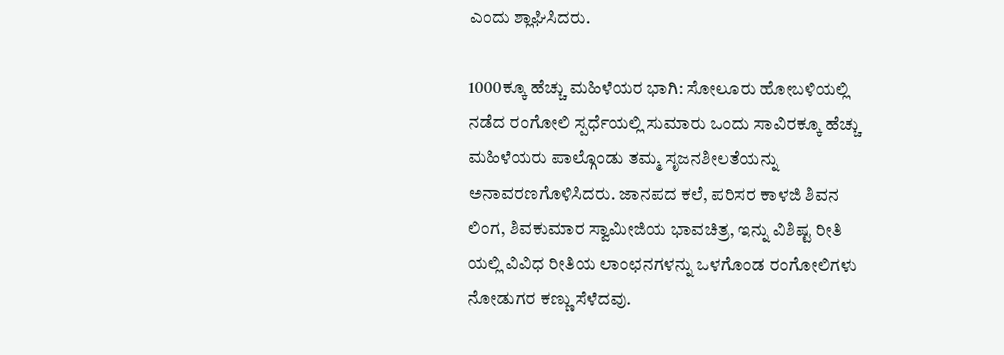ಎಂದು ಶ್ಲಾಘಿಸಿದರು.

1000ಕ್ಕೂ ಹೆಚ್ಚು ಮಹಿಳೆಯರ ಭಾಗಿ: ಸೋಲೂರು ಹೋಬಳಿಯಲ್ಲಿ ನಡೆದ ರಂಗೋಲಿ ಸ್ಪರ್ಧೆಯಲ್ಲಿ ಸುಮಾರು ಒಂದು ಸಾವಿರಕ್ಕೂ ಹೆಚ್ಚು ಮಹಿಳೆಯರು ಪಾಲ್ಗೊಂಡು ತಮ್ಮ ಸೃಜನಶೀಲತೆಯನ್ನು ಅನಾವರಣಗೊಳಿಸಿದರು. ಜಾನಪದ ಕಲೆ, ಪರಿಸರ ಕಾಳಜಿ ಶಿವನ ಲಿಂಗ, ಶಿವಕುಮಾರ ಸ್ವಾಮೀಜಿಯ ಭಾವಚಿತ್ರ, ಇನ್ನು ವಿಶಿಷ್ಟ ರೀತಿ ಯಲ್ಲಿ ವಿವಿಧ ರೀತಿಯ ಲಾಂಛನಗಳನ್ನು ಒಳಗೊಂಡ ರಂಗೋಲಿಗಳು ನೋಡುಗರ ಕಣ್ಣು ಸೆಳೆದವು.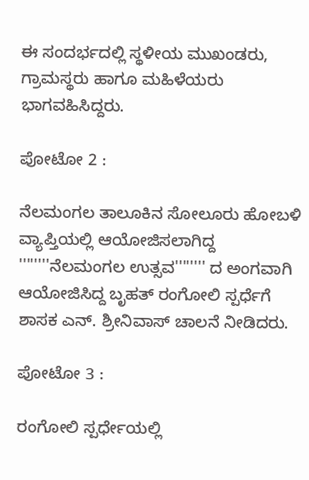ಈ ಸಂದರ್ಭದಲ್ಲಿ ಸ್ಥಳೀಯ ಮುಖಂಡರು, ಗ್ರಾಮಸ್ಥರು ಹಾಗೂ ಮಹಿಳೆಯರು ಭಾಗವಹಿಸಿದ್ದರು.

ಪೋಟೋ 2 :

ನೆಲಮಂಗಲ ತಾಲೂಕಿನ ಸೋಲೂರು ಹೋಬಳಿ ವ್ಯಾಪ್ತಿಯಲ್ಲಿ ಆಯೋಜಿಸಲಾಗಿದ್ದ ''''''''ನೆಲಮಂಗಲ ಉತ್ಸವ'''''''' ದ ಅಂಗವಾಗಿ ಆಯೋಜಿಸಿದ್ದ ಬೃಹತ್ ರಂಗೋಲಿ ಸ್ಪರ್ಧೆಗೆ ಶಾಸಕ ಎನ್. ಶ್ರೀನಿವಾಸ್ ಚಾಲನೆ ನೀಡಿದರು.

ಪೋಟೋ 3 :

ರಂಗೋಲಿ ಸ್ಪರ್ಧೇಯಲ್ಲಿ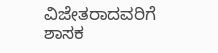ವಿಜೇತರಾದವರಿಗೆ ಶಾಸಕ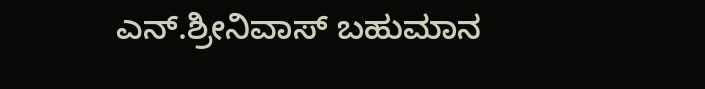ಎನ್.ಶ್ರೀನಿವಾಸ್ ಬಹುಮಾನ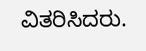ವಿತರಿಸಿದರು.